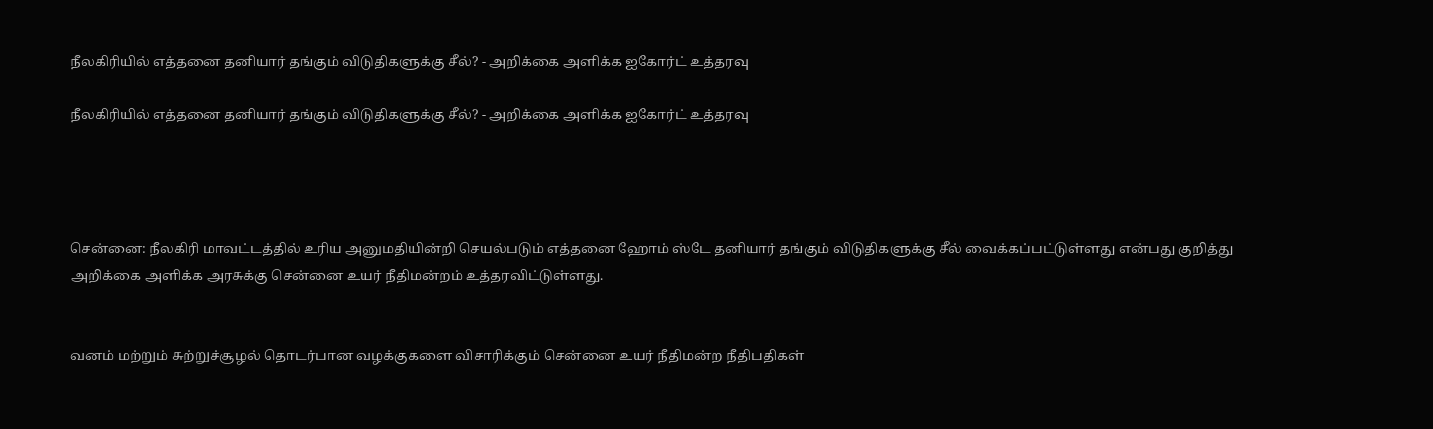நீலகிரியில் எத்தனை தனியார் தங்கும் விடுதிகளுக்கு சீல்? - அறிக்கை அளிக்க ஐகோர்ட் உத்தரவு

நீலகிரியில் எத்தனை தனியார் தங்கும் விடுதிகளுக்கு சீல்? - அறிக்கை அளிக்க ஐகோர்ட் உத்தரவு




சென்னை: நீலகிரி மாவட்டத்தில் உரிய அனுமதியின்றி செயல்படும் எத்தனை ஹோம் ஸ்டே தனியார் தங்கும் விடுதிகளுக்கு சீல் வைக்கப்பட்டுள்ளது என்பது குறித்து அறிக்கை அளிக்க அரசுக்கு சென்னை உயர் நீதிமன்றம் உத்தரவிட்டுள்ளது.


வனம் மற்றும் சுற்றுச்சூழல் தொடர்பான வழக்குகளை விசாரிக்கும் சென்னை உயர் நீதிமன்ற நீதிபதிகள்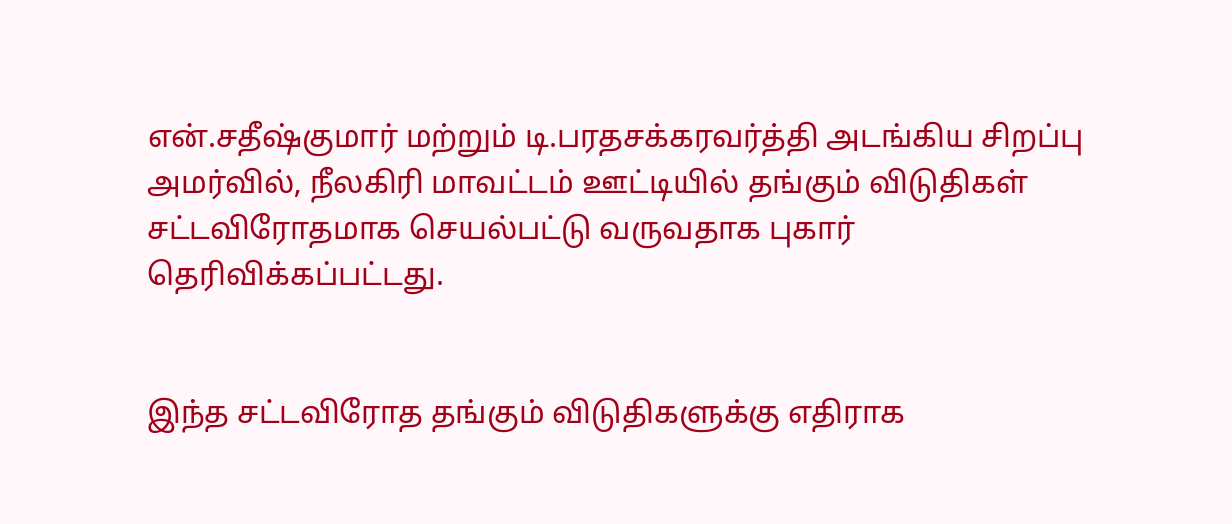என்.சதீஷ்குமார் மற்றும் டி.பரதசக்கரவர்த்தி அடங்கிய சிறப்பு அமர்வில், நீலகிரி மாவட்டம் ஊட்டியில் தங்கும் விடுதிகள் சட்டவிரோதமாக செயல்பட்டு வருவதாக புகார் தெரிவிக்கப்பட்டது.


இந்த சட்டவிரோத தங்கும் விடுதிகளுக்கு எதிராக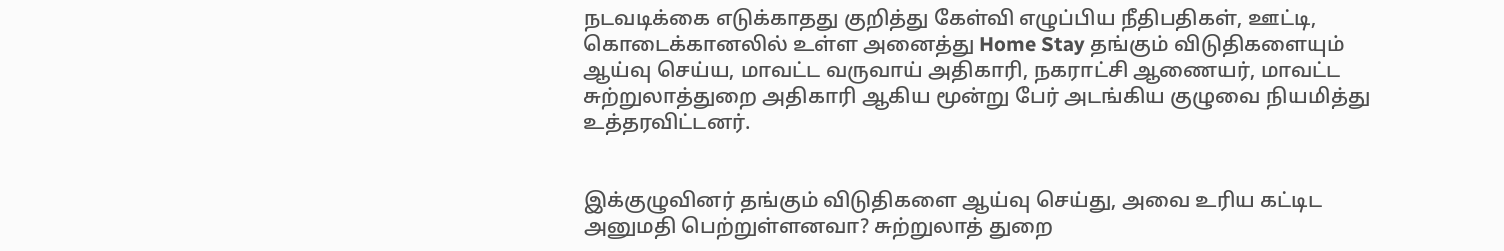நடவடிக்கை எடுக்காதது குறித்து கேள்வி எழுப்பிய நீதிபதிகள், ஊட்டி, கொடைக்கானலில் உள்ள அனைத்து Home Stay தங்கும் விடுதிகளையும் ஆய்வு செய்ய, மாவட்ட வருவாய் அதிகாரி, நகராட்சி ஆணையர், மாவட்ட சுற்றுலாத்துறை அதிகாரி ஆகிய மூன்று பேர் அடங்கிய குழுவை நியமித்து உத்தரவிட்டனர்.


இக்குழுவினர் தங்கும் விடுதிகளை ஆய்வு செய்து, அவை உரிய கட்டிட அனுமதி பெற்றுள்ளனவா? சுற்றுலாத் துறை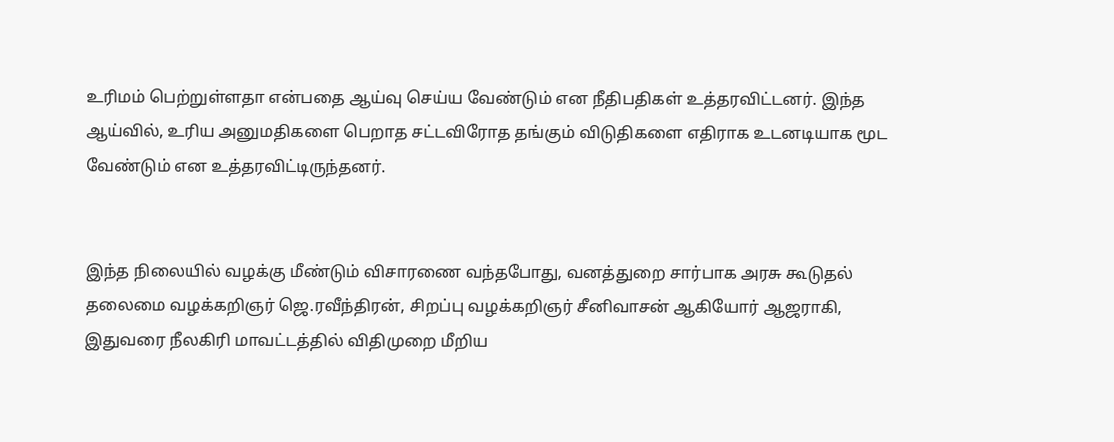உரிமம் பெற்றுள்ளதா என்பதை ஆய்வு செய்ய வேண்டும் என நீதிபதிகள் உத்தரவிட்டனர். இந்த ஆய்வில், உரிய அனுமதிகளை பெறாத சட்டவிரோத தங்கும் விடுதிகளை எதிராக உடனடியாக மூட வேண்டும் என உத்தரவிட்டிருந்தனர்.


இந்த நிலையில் வழக்கு மீண்டும் விசாரணை வந்தபோது, வனத்துறை சார்பாக அரசு கூடுதல் தலைமை வழக்கறிஞர் ஜெ.ரவீந்திரன், சிறப்பு வழக்கறிஞர் சீனிவாசன் ஆகியோர் ஆஜராகி, இதுவரை நீலகிரி மாவட்டத்தில் விதிமுறை மீறிய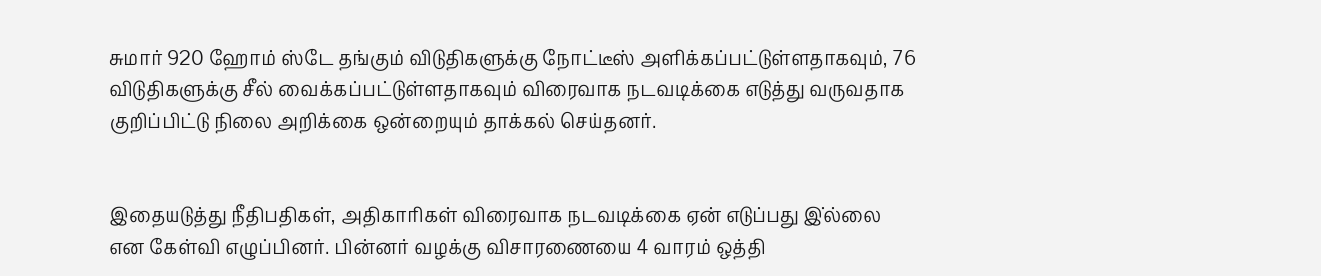சுமார் 920 ஹோம் ஸ்டே தங்கும் விடுதிகளுக்கு நோட்டீஸ் அளிக்கப்பட்டுள்ளதாகவும், 76 விடுதிகளுக்கு சீல் வைக்கப்பட்டுள்ளதாகவும் விரைவாக நடவடிக்கை எடுத்து வருவதாக குறிப்பிட்டு நிலை அறிக்கை ஒன்றையும் தாக்கல் செய்தனர்.


இதையடுத்து நீதிபதிகள், அதிகாரிகள் விரைவாக நடவடிக்கை ஏன் எடுப்பது இ்ல்லை என கேள்வி எழுப்பினர். பின்னர் வழக்கு விசாரணையை 4 வாரம் ஒத்தி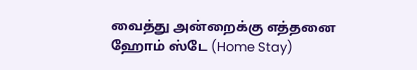வைத்து அன்றைக்கு எத்தனை ஹோம் ஸ்டே (Home Stay)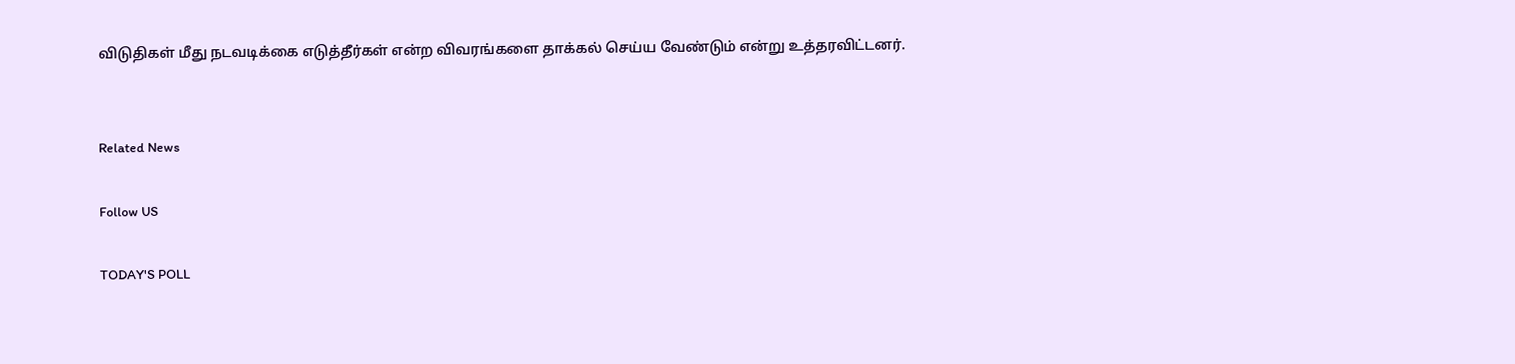விடுதிகள் மீது நடவடிக்கை எடுத்தீர்கள் என்ற விவரங்களை தாக்கல் செய்ய வேண்டும் என்று உத்தரவிட்டனர்.


Related News

Follow US

TODAY'S POLL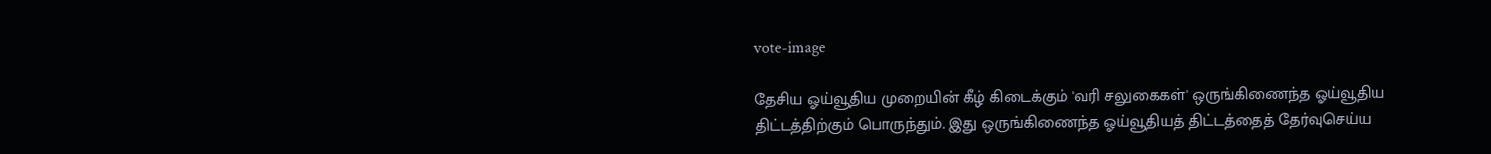vote-image

தேசிய ஓய்வூதிய முறையின் கீழ் கிடைக்கும் 'வரி சலுகைகள்' ஒருங்கிணைந்த ஓய்வூதிய திட்டத்திற்கும் பொருந்தும். இது ஒருங்கிணைந்த ஓய்வூதியத் திட்டத்தைத் தேர்வுசெய்ய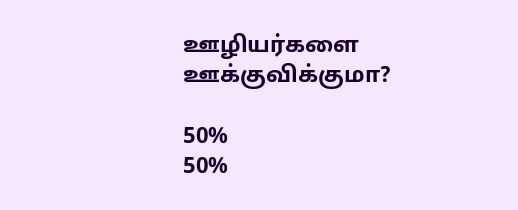ஊழியர்களை ஊக்குவிக்குமா?

50%
50%